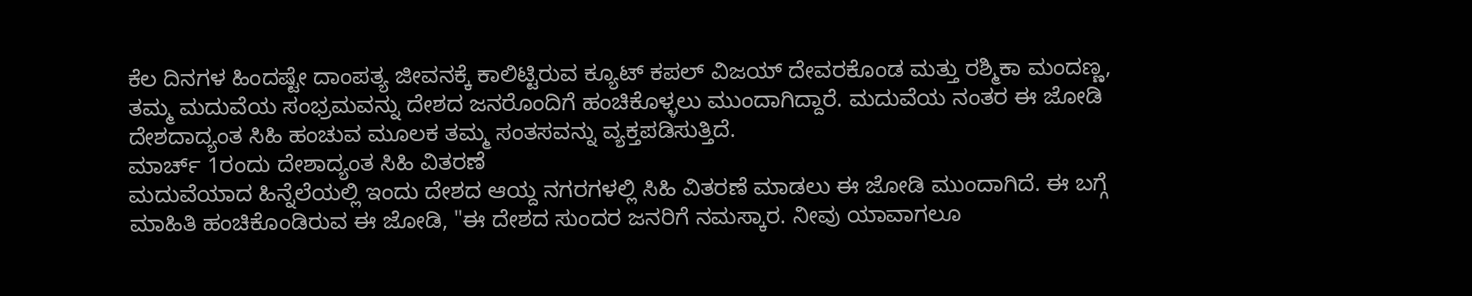ಕೆಲ ದಿನಗಳ ಹಿಂದಷ್ಟೇ ದಾಂಪತ್ಯ ಜೀವನಕ್ಕೆ ಕಾಲಿಟ್ಟಿರುವ ಕ್ಯೂಟ್ ಕಪಲ್ ವಿಜಯ್ ದೇವರಕೊಂಡ ಮತ್ತು ರಶ್ಮಿಕಾ ಮಂದಣ್ಣ, ತಮ್ಮ ಮದುವೆಯ ಸಂಭ್ರಮವನ್ನು ದೇಶದ ಜನರೊಂದಿಗೆ ಹಂಚಿಕೊಳ್ಳಲು ಮುಂದಾಗಿದ್ದಾರೆ. ಮದುವೆಯ ನಂತರ ಈ ಜೋಡಿ ದೇಶದಾದ್ಯಂತ ಸಿಹಿ ಹಂಚುವ ಮೂಲಕ ತಮ್ಮ ಸಂತಸವನ್ನು ವ್ಯಕ್ತಪಡಿಸುತ್ತಿದೆ.
ಮಾರ್ಚ್ 1ರಂದು ದೇಶಾದ್ಯಂತ ಸಿಹಿ ವಿತರಣೆ
ಮದುವೆಯಾದ ಹಿನ್ನೆಲೆಯಲ್ಲಿ ಇಂದು ದೇಶದ ಆಯ್ದ ನಗರಗಳಲ್ಲಿ ಸಿಹಿ ವಿತರಣೆ ಮಾಡಲು ಈ ಜೋಡಿ ಮುಂದಾಗಿದೆ. ಈ ಬಗ್ಗೆ ಮಾಹಿತಿ ಹಂಚಿಕೊಂಡಿರುವ ಈ ಜೋಡಿ, "ಈ ದೇಶದ ಸುಂದರ ಜನರಿಗೆ ನಮಸ್ಕಾರ. ನೀವು ಯಾವಾಗಲೂ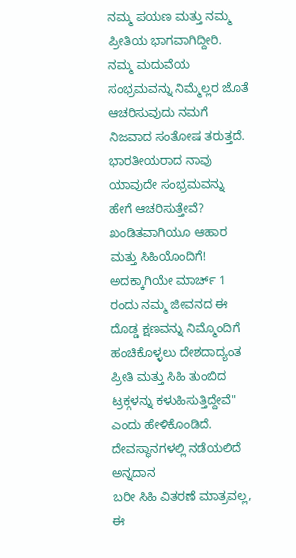ನಮ್ಮ ಪಯಣ ಮತ್ತು ನಮ್ಮ ಪ್ರೀತಿಯ ಭಾಗವಾಗಿದ್ದೀರಿ. ನಮ್ಮ ಮದುವೆಯ ಸಂಭ್ರಮವನ್ನು ನಿಮ್ಮೆಲ್ಲರ ಜೊತೆ ಆಚರಿಸುವುದು ನಮಗೆ ನಿಜವಾದ ಸಂತೋಷ ತರುತ್ತದೆ. ಭಾರತೀಯರಾದ ನಾವು ಯಾವುದೇ ಸಂಭ್ರಮವನ್ನು ಹೇಗೆ ಆಚರಿಸುತ್ತೇವೆ? ಖಂಡಿತವಾಗಿಯೂ ಆಹಾರ ಮತ್ತು ಸಿಹಿಯೊಂದಿಗೆ! ಅದಕ್ಕಾಗಿಯೇ ಮಾರ್ಚ್ 1 ರಂದು ನಮ್ಮ ಜೀವನದ ಈ ದೊಡ್ಡ ಕ್ಷಣವನ್ನು ನಿಮ್ಮೊಂದಿಗೆ ಹಂಚಿಕೊಳ್ಳಲು ದೇಶದಾದ್ಯಂತ ಪ್ರೀತಿ ಮತ್ತು ಸಿಹಿ ತುಂಬಿದ ಟ್ರಕ್ಗಳನ್ನು ಕಳುಹಿಸುತ್ತಿದ್ದೇವೆ" ಎಂದು ಹೇಳಿಕೊಂಡಿದೆ.
ದೇವಸ್ಥಾನಗಳಲ್ಲಿ ನಡೆಯಲಿದೆ ಅನ್ನದಾನ
ಬರೀ ಸಿಹಿ ವಿತರಣೆ ಮಾತ್ರವಲ್ಲ, ಈ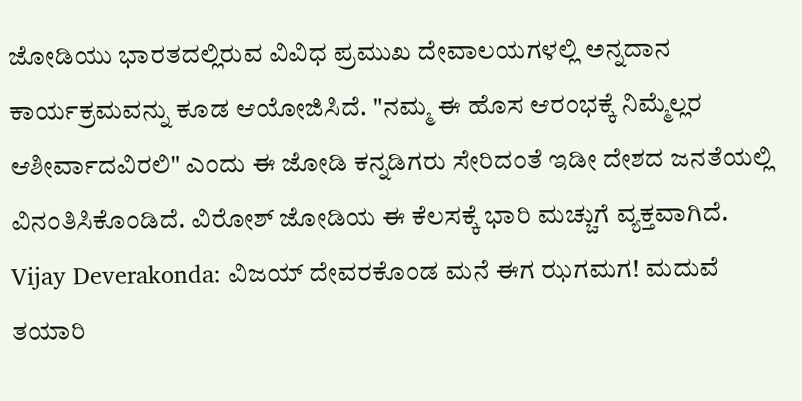ಜೋಡಿಯು ಭಾರತದಲ್ಲಿರುವ ವಿವಿಧ ಪ್ರಮುಖ ದೇವಾಲಯಗಳಲ್ಲಿ ಅನ್ನದಾನ ಕಾರ್ಯಕ್ರಮವನ್ನು ಕೂಡ ಆಯೋಜಿಸಿದೆ. "ನಮ್ಮ ಈ ಹೊಸ ಆರಂಭಕ್ಕೆ ನಿಮ್ಮೆಲ್ಲರ ಆಶೀರ್ವಾದವಿರಲಿ" ಎಂದು ಈ ಜೋಡಿ ಕನ್ನಡಿಗರು ಸೇರಿದಂತೆ ಇಡೀ ದೇಶದ ಜನತೆಯಲ್ಲಿ ವಿನಂತಿಸಿಕೊಂಡಿದೆ. ವಿರೋಶ್ ಜೋಡಿಯ ಈ ಕೆಲಸಕ್ಕೆ ಭಾರಿ ಮಚ್ಚುಗೆ ವ್ಯಕ್ತವಾಗಿದೆ.
Vijay Deverakonda: ವಿಜಯ್ ದೇವರಕೊಂಡ ಮನೆ ಈಗ ಝಗಮಗ! ಮದುವೆ ತಯಾರಿ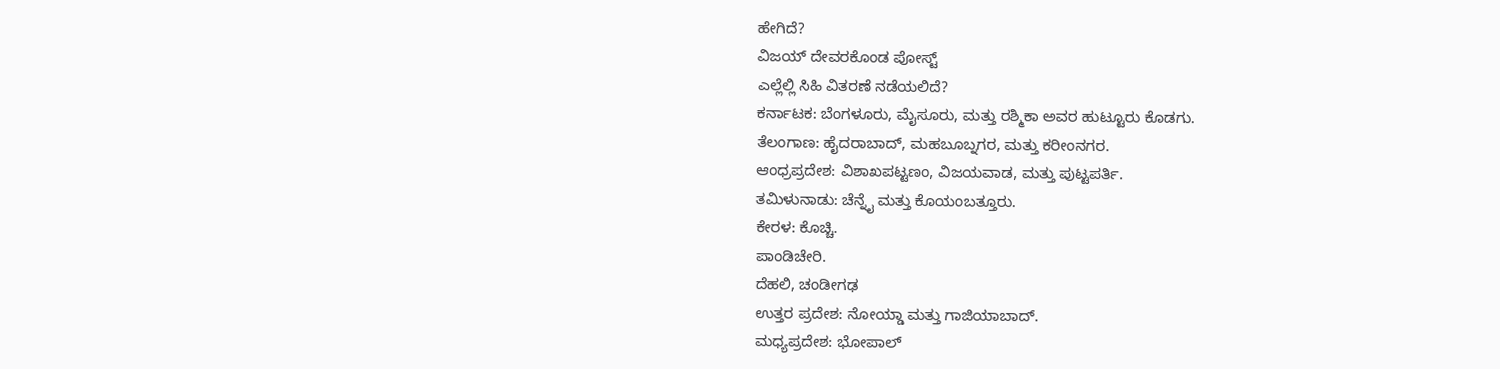ಹೇಗಿದೆ?
ವಿಜಯ್ ದೇವರಕೊಂಡ ಪೋಸ್ಟ್
ಎಲ್ಲೆಲ್ಲಿ ಸಿಹಿ ವಿತರಣೆ ನಡೆಯಲಿದೆ?
ಕರ್ನಾಟಕ: ಬೆಂಗಳೂರು, ಮೈಸೂರು, ಮತ್ತು ರಶ್ಮಿಕಾ ಅವರ ಹುಟ್ಟೂರು ಕೊಡಗು.
ತೆಲಂಗಾಣ: ಹೈದರಾಬಾದ್, ಮಹಬೂಬ್ನಗರ, ಮತ್ತು ಕರೀಂನಗರ.
ಆಂಧ್ರಪ್ರದೇಶ: ವಿಶಾಖಪಟ್ಟಣಂ, ವಿಜಯವಾಡ, ಮತ್ತು ಪುಟ್ಟಪರ್ತಿ.
ತಮಿಳುನಾಡು: ಚೆನ್ನೈ ಮತ್ತು ಕೊಯಂಬತ್ತೂರು.
ಕೇರಳ: ಕೊಚ್ಚಿ.
ಪಾಂಡಿಚೇರಿ.
ದೆಹಲಿ, ಚಂಡೀಗಢ
ಉತ್ತರ ಪ್ರದೇಶ: ನೋಯ್ಡಾ ಮತ್ತು ಗಾಜಿಯಾಬಾದ್.
ಮಧ್ಯಪ್ರದೇಶ: ಭೋಪಾಲ್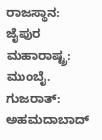ರಾಜಸ್ಥಾನ: ಜೈಪುರ
ಮಹಾರಾಷ್ಟ್ರ: ಮುಂಬೈ.
ಗುಜರಾತ್: ಅಹಮದಾಬಾದ್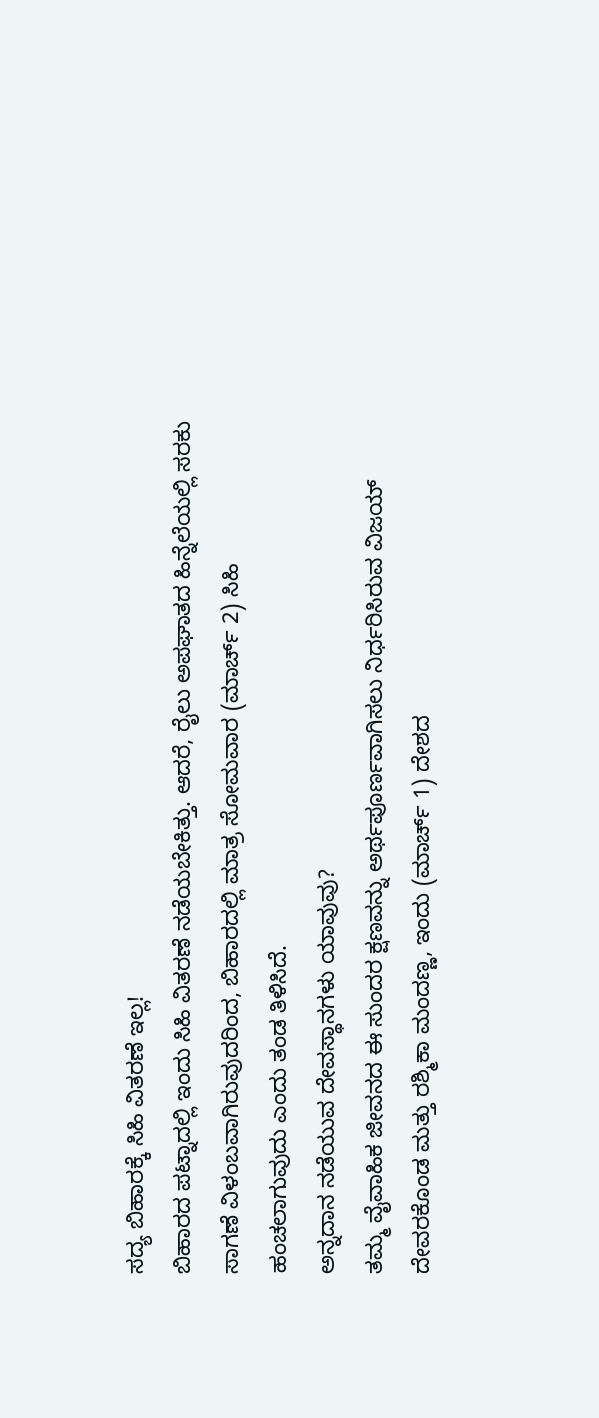ಸದ್ಯ ಬಿಹಾರಕ್ಕೆ ಸಿಹಿ ವಿತರಣೆ ಇಲ್ಲ!
ಬಿಹಾರದ ಪಟ್ನಾದಲ್ಲಿ ಇಂದು ಸಿಹಿ ವಿತರಣೆ ನಡೆಯಬೇಕಿತ್ತು. ಆದರೆ, ರೈಲು ಅಪಘಾತದ ಹಿನ್ನೆಲೆಯಲ್ಲಿ ಸರಕು ಸಾಗಣೆ ವಿಳಂಬವಾಗಿರುವುದರಿಂದ, ಬಿಹಾರದಲ್ಲಿ ಮಾತ್ರ ಸೋಮವಾರ (ಮಾರ್ಚ್ 2) ಸಿಹಿ ಹಂಚಲಾಗುವುದು ಎಂದು ತಂಡ ತಿಳಿಸಿದೆ.
ಅನ್ನದಾನ ನಡೆಯುವ ದೇವಸ್ಥಾನಗಳು ಯಾವುವು?
ತಮ್ಮ ವೈವಾಹಿಕ ಜೀವನದ ಈ ಸುಂದರ ಕ್ಷಣವನ್ನು ಅರ್ಥಪೂರ್ಣವಾಗಿಸಲು ನಿರ್ಧರಿಸಿರುವ ವಿಜಯ್ ದೇವರಕೊಂಡ ಮತ್ತು ರಶ್ಮಿಕಾ ಮಂದಣ್ಣ, ಇಂದು (ಮಾರ್ಚ್ 1) ದೇಶದ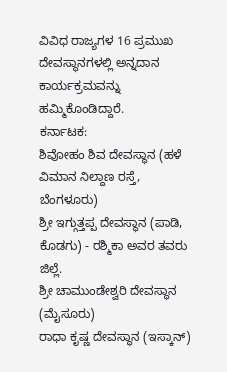ವಿವಿಧ ರಾಜ್ಯಗಳ 16 ಪ್ರಮುಖ ದೇವಸ್ಥಾನಗಳಲ್ಲಿ ಅನ್ನದಾನ ಕಾರ್ಯಕ್ರಮವನ್ನು ಹಮ್ಮಿಕೊಂಡಿದ್ದಾರೆ.
ಕರ್ನಾಟಕ:
ಶಿವೋಹಂ ಶಿವ ದೇವಸ್ಥಾನ (ಹಳೆ ವಿಮಾನ ನಿಲ್ದಾಣ ರಸ್ತೆ, ಬೆಂಗಳೂರು)
ಶ್ರೀ ಇಗ್ಗುತ್ತಪ್ಪ ದೇವಸ್ಥಾನ (ಪಾಡಿ, ಕೊಡಗು) - ರಶ್ಮಿಕಾ ಅವರ ತವರು ಜಿಲ್ಲೆ.
ಶ್ರೀ ಚಾಮುಂಡೇಶ್ವರಿ ದೇವಸ್ಥಾನ (ಮೈಸೂರು)
ರಾಧಾ ಕೃಷ್ಣ ದೇವಸ್ಥಾನ (ಇಸ್ಕಾನ್)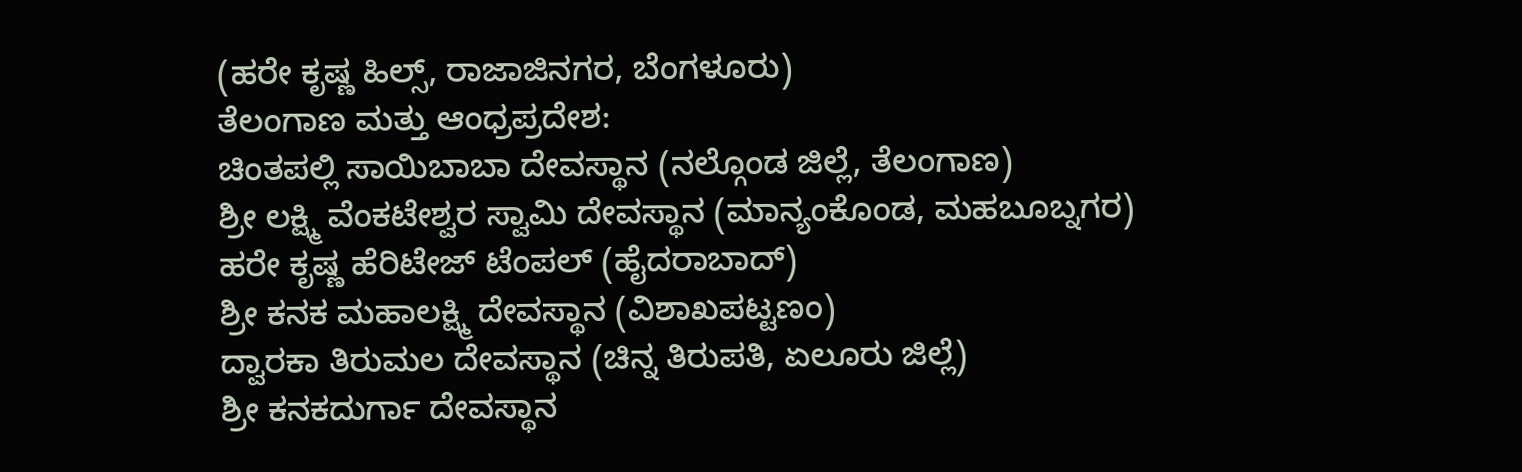(ಹರೇ ಕೃಷ್ಣ ಹಿಲ್ಸ್, ರಾಜಾಜಿನಗರ, ಬೆಂಗಳೂರು)
ತೆಲಂಗಾಣ ಮತ್ತು ಆಂಧ್ರಪ್ರದೇಶ:
ಚಿಂತಪಲ್ಲಿ ಸಾಯಿಬಾಬಾ ದೇವಸ್ಥಾನ (ನಲ್ಗೊಂಡ ಜಿಲ್ಲೆ, ತೆಲಂಗಾಣ)
ಶ್ರೀ ಲಕ್ಷ್ಮಿ ವೆಂಕಟೇಶ್ವರ ಸ್ವಾಮಿ ದೇವಸ್ಥಾನ (ಮಾನ್ಯಂಕೊಂಡ, ಮಹಬೂಬ್ನಗರ)
ಹರೇ ಕೃಷ್ಣ ಹೆರಿಟೇಜ್ ಟೆಂಪಲ್ (ಹೈದರಾಬಾದ್)
ಶ್ರೀ ಕನಕ ಮಹಾಲಕ್ಷ್ಮಿ ದೇವಸ್ಥಾನ (ವಿಶಾಖಪಟ್ಟಣಂ)
ದ್ವಾರಕಾ ತಿರುಮಲ ದೇವಸ್ಥಾನ (ಚಿನ್ನ ತಿರುಪತಿ, ಏಲೂರು ಜಿಲ್ಲೆ)
ಶ್ರೀ ಕನಕದುರ್ಗಾ ದೇವಸ್ಥಾನ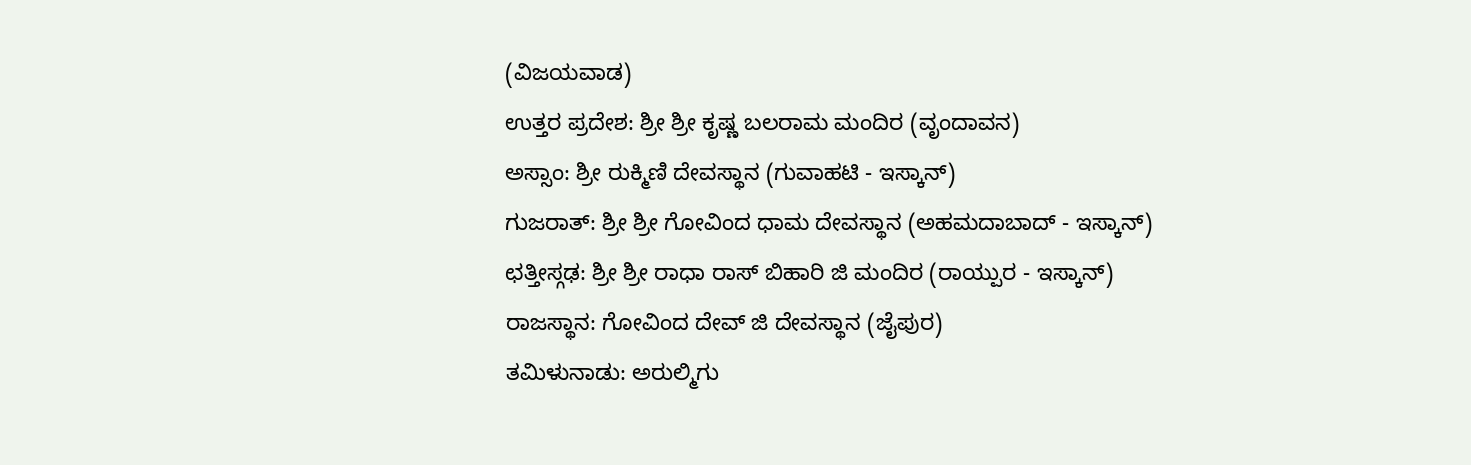(ವಿಜಯವಾಡ)
ಉತ್ತರ ಪ್ರದೇಶ: ಶ್ರೀ ಶ್ರೀ ಕೃಷ್ಣ ಬಲರಾಮ ಮಂದಿರ (ವೃಂದಾವನ)
ಅಸ್ಸಾಂ: ಶ್ರೀ ರುಕ್ಮಿಣಿ ದೇವಸ್ಥಾನ (ಗುವಾಹಟಿ - ಇಸ್ಕಾನ್)
ಗುಜರಾತ್: ಶ್ರೀ ಶ್ರೀ ಗೋವಿಂದ ಧಾಮ ದೇವಸ್ಥಾನ (ಅಹಮದಾಬಾದ್ - ಇಸ್ಕಾನ್)
ಛತ್ತೀಸ್ಗಢ: ಶ್ರೀ ಶ್ರೀ ರಾಧಾ ರಾಸ್ ಬಿಹಾರಿ ಜಿ ಮಂದಿರ (ರಾಯ್ಪುರ - ಇಸ್ಕಾನ್)
ರಾಜಸ್ಥಾನ: ಗೋವಿಂದ ದೇವ್ ಜಿ ದೇವಸ್ಥಾನ (ಜೈಪುರ)
ತಮಿಳುನಾಡು: ಅರುಲ್ಮಿಗು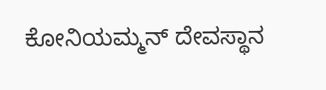ಕೋನಿಯಮ್ಮನ್ ದೇವಸ್ಥಾನ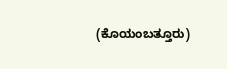(ಕೊಯಂಬತ್ತೂರು)